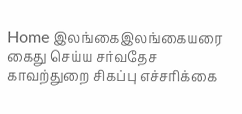Home இலங்கைஇலங்கையரை கைது செய்ய சர்வதேச காவற்துறை சிகப்பு எச்சரிக்கை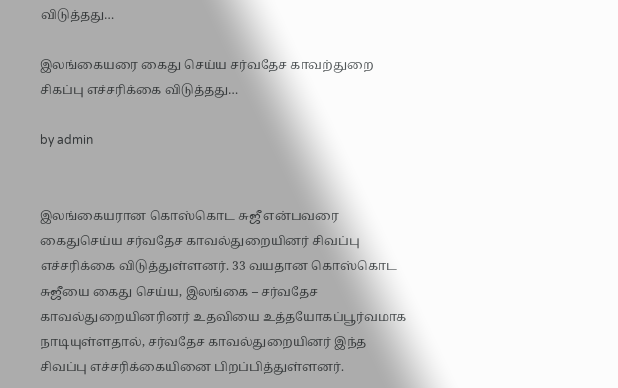விடுத்தது…

இலங்கையரை கைது செய்ய சர்வதேச காவற்துறை சிகப்பு எச்சரிக்கை விடுத்தது…

by admin


இலங்கையரான கொஸ்கொட சுஜீ என்பவரை கைதுசெய்ய சர்வதேச காவல்துறையினர் சிவப்பு எச்சரிக்கை விடுத்துள்ளனர். 33 வயதான கொஸ்கொட சுஜீயை கைது செய்ய, இலங்கை – சர்வதேச காவல்துறையினரினர் உதவியை உத்தயோகப்பூர்வமாக நாடியுள்ளதால், சர்வதேச காவல்துறையினர் இந்த சிவப்பு எச்சரிக்கையினை பிறப்பித்துள்ளனர்.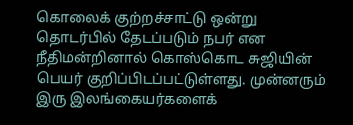கொலைக் குற்றச்சாட்டு ஒன்று தொடர்பில் தேடப்படும் நபர் என நீதிமன்றினால் கொஸ்கொட சுஜியின் பெயர் குறிப்பிடப்பட்டுள்ளது. முன்னரும் இரு இலங்கையர்களைக்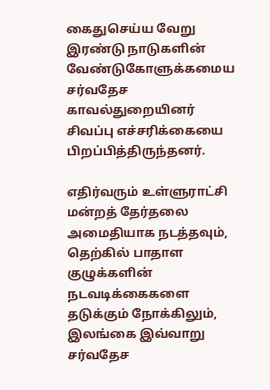கைதுசெய்ய வேறு இரண்டு நாடுகளின் வேண்டுகோளுக்கமைய சர்வதேச காவல்துறையினர் சிவப்பு எச்சரிக்கையை பிறப்பித்திருந்தனர்.

எதிர்வரும் உள்ளுராட்சி மன்றத் தேர்தலை அமைதியாக நடத்தவும், தெற்கில் பாதாள குழுக்களின் நடவடிக்கைகளை தடுக்கும் நோக்கிலும், இலங்கை இவ்வாறு சர்வதேச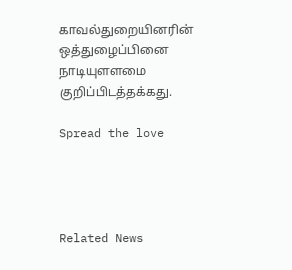காவல்துறையினரின் ஒத்துழைப்பினை நாடியுளளமை குறிப்பிடத்தக்கது.

Spread the love




Related News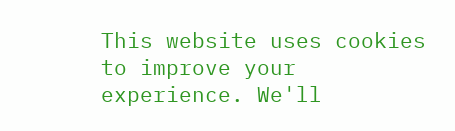This website uses cookies to improve your experience. We'll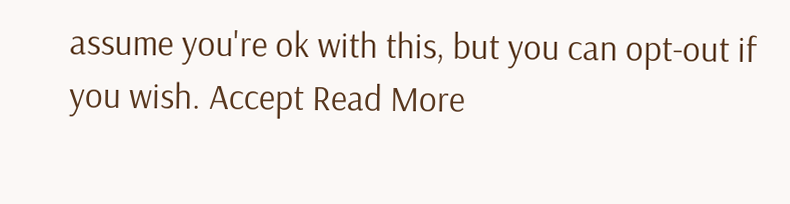assume you're ok with this, but you can opt-out if you wish. Accept Read More